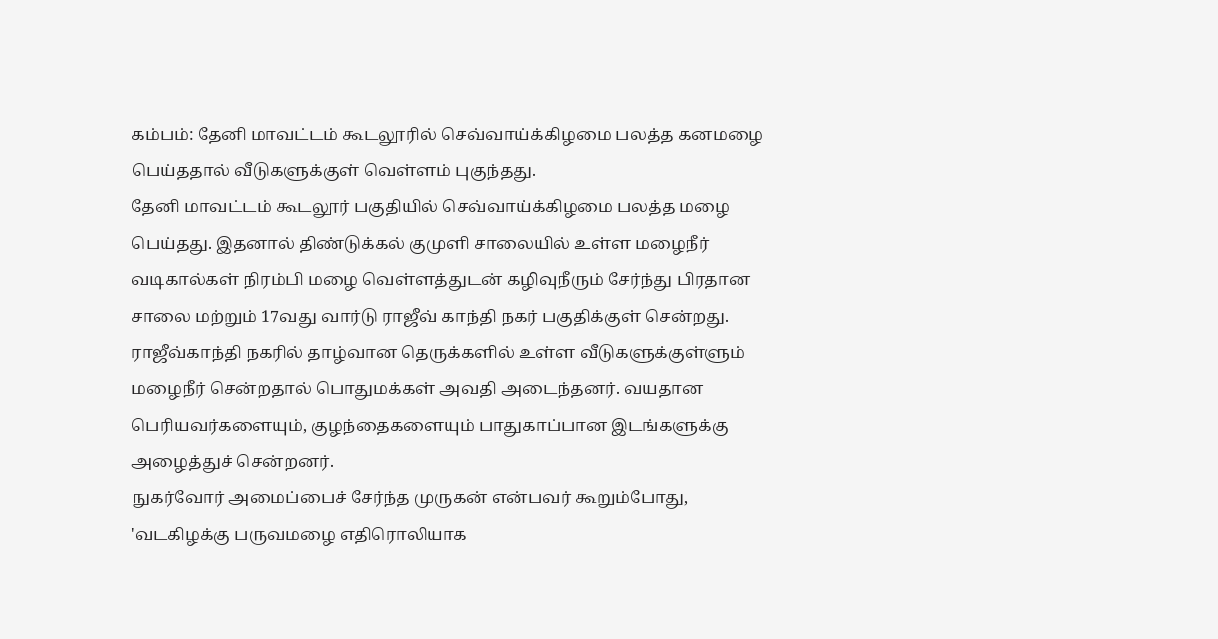கம்பம்: தேனி மாவட்டம் கூடலூரில் செவ்வாய்க்கிழமை பலத்த கனமழை பெய்ததால் வீடுகளுக்குள் வெள்ளம் புகுந்தது.
தேனி மாவட்டம் கூடலூர் பகுதியில் செவ்வாய்க்கிழமை பலத்த மழை பெய்தது. இதனால் திண்டுக்கல் குமுளி சாலையில் உள்ள மழைநீர் வடிகால்கள் நிரம்பி மழை வெள்ளத்துடன் கழிவுநீரும் சேர்ந்து பிரதான சாலை மற்றும் 17வது வார்டு ராஜீவ் காந்தி நகர் பகுதிக்குள் சென்றது.
ராஜீவ்காந்தி நகரில் தாழ்வான தெருக்களில் உள்ள வீடுகளுக்குள்ளும் மழைநீர் சென்றதால் பொதுமக்கள் அவதி அடைந்தனர். வயதான பெரியவர்களையும், குழந்தைகளையும் பாதுகாப்பான இடங்களுக்கு அழைத்துச் சென்றனர்.
நுகர்வோர் அமைப்பைச் சேர்ந்த முருகன் என்பவர் கூறும்போது, 'வடகிழக்கு பருவமழை எதிரொலியாக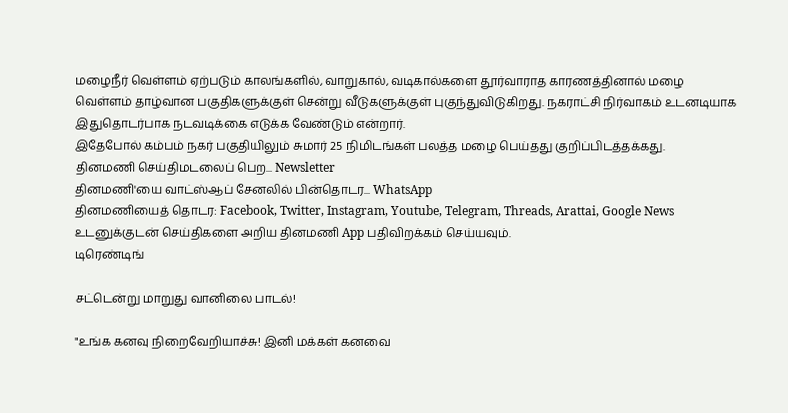மழைநீர் வெள்ளம் ஏற்படும் காலங்களில், வாறுகால், வடிகால்களை தூர்வாராத காரணத்தினால் மழை வெள்ளம் தாழ்வான பகுதிகளுக்குள் சென்று வீடுகளுக்குள் புகுந்துவிடுகிறது. நகராட்சி நிர்வாகம் உடனடியாக இதுதொடர்பாக நடவடிக்கை எடுக்க வேண்டும் என்றார்.
இதேபோல் கம்பம் நகர் பகுதியிலும் சுமார் 25 நிமிடங்கள் பலத்த மழை பெய்தது குறிப்பிடத்தக்கது.
தினமணி செய்திமடலைப் பெற... Newsletter
தினமணி'யை வாட்ஸ்ஆப் சேனலில் பின்தொடர... WhatsApp
தினமணியைத் தொடர: Facebook, Twitter, Instagram, Youtube, Telegram, Threads, Arattai, Google News
உடனுக்குடன் செய்திகளை அறிய தினமணி App பதிவிறக்கம் செய்யவும்.
டிரெண்டிங்

சட்டென்று மாறுது வானிலை பாடல்!

"உங்க கனவு நிறைவேறியாச்சு! இனி மக்கள் கனவை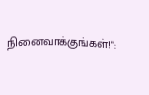நினைவாக்குங்கள்!":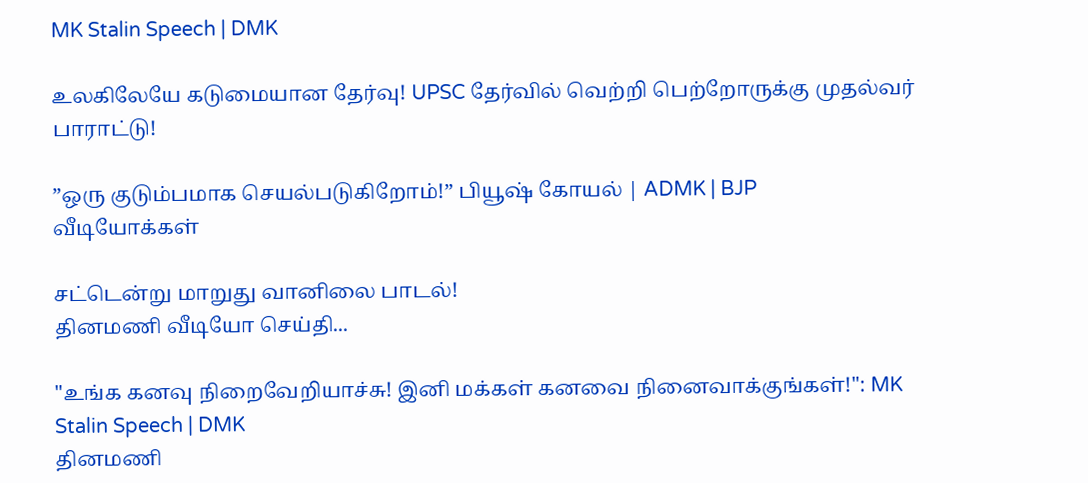MK Stalin Speech | DMK

உலகிலேயே கடுமையான தேர்வு! UPSC தேர்வில் வெற்றி பெற்றோருக்கு முதல்வர் பாராட்டு!

”ஒரு குடும்பமாக செயல்படுகிறோம்!” பியூஷ் கோயல் | ADMK | BJP
வீடியோக்கள்

சட்டென்று மாறுது வானிலை பாடல்!
தினமணி வீடியோ செய்தி...

"உங்க கனவு நிறைவேறியாச்சு! இனி மக்கள் கனவை நினைவாக்குங்கள்!": MK Stalin Speech | DMK
தினமணி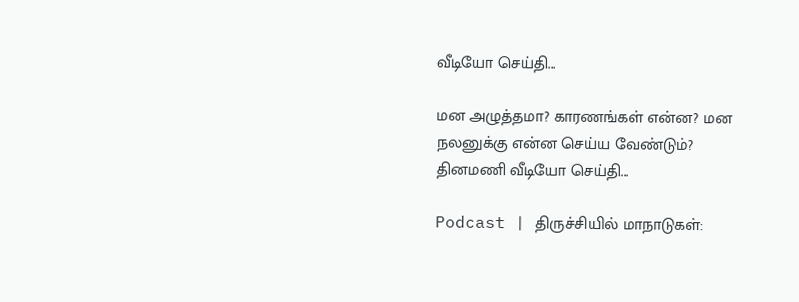வீடியோ செய்தி...

மன அழுத்தமா? காரணங்கள் என்ன? மன நலனுக்கு என்ன செய்ய வேண்டும்?
தினமணி வீடியோ செய்தி...

Podcast | திருச்சியில் மாநாடுகள்: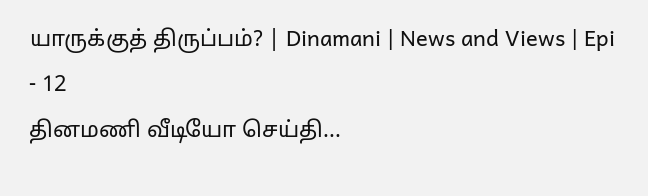யாருக்குத் திருப்பம்? | Dinamani | News and Views | Epi - 12
தினமணி வீடியோ செய்தி...